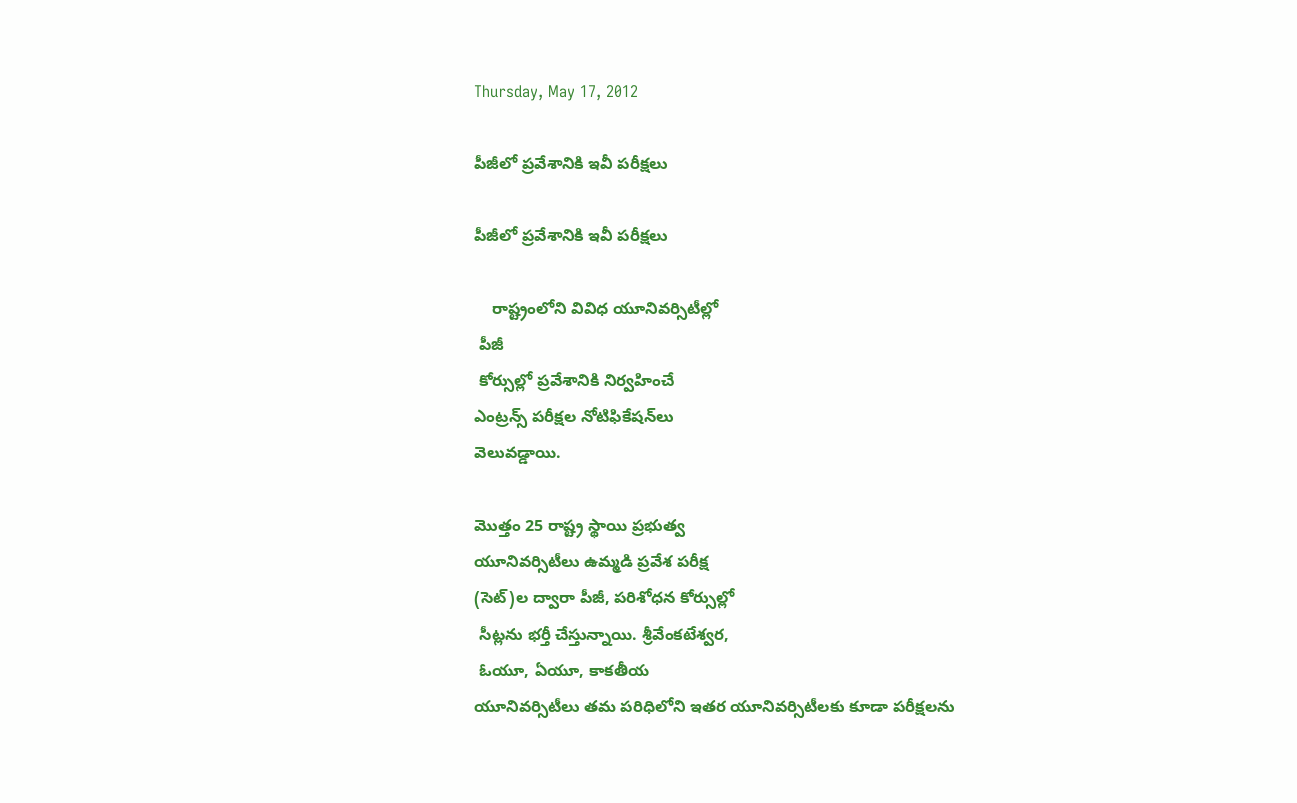Thursday, May 17, 2012

పీజీలో ప్రవేశానికి ఇవీ పరీక్షలు

పీజీలో ప్రవేశానికి ఇవీ పరీక్షలు

    రాష్ట్రంలోని వివిధ యూనివర్సిటీల్లో
 పీజీ
 కోర్సుల్లో ప్రవేశానికి నిర్వహించే
ఎంట్రన్స్‌ పరీక్షల నోటిఫికేషన్‌లు
వెలువడ్డాయి.

మొత్తం 25 రాష్ట్ర స్థాయి ప్రభుత్వ
యూనివర్సిటీలు ఉమ్మడి ప్రవేశ పరీక్ష
(సెట్‌)ల ద్వారా పీజీ, పరిశోధన కోర్సుల్లో
 సీట్లను భర్తీ చేస్తున్నాయి. శ్రీవేంకటేశ్వర,
 ఓయూ, ఏయూ, కాకతీయ
యూనివర్సిటీలు తమ పరిధిలోని ఇతర యూనివర్సిటీలకు కూడా పరీక్షలను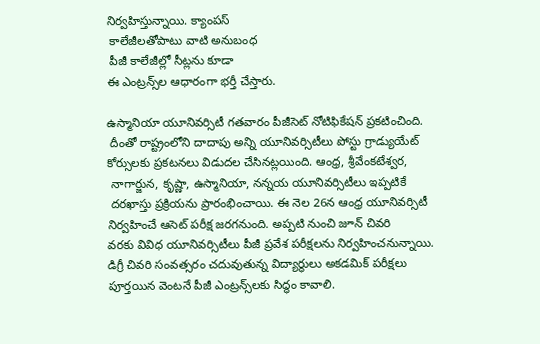నిర్వహిస్తున్నాయి. క్యాంపస్‌
 కాలేజీలతోపాటు వాటి అనుబంధ
 పీజీ కాలేజీల్లో సీట్లను కూడా
ఈ ఎంట్రన్స్‌ల ఆధారంగా భర్తీ చేస్తారు.

ఉస్మానియా యూనివర్సిటీ గతవారం పీజీసెట్‌ నోటిఫికేషన్‌ ప్రకటించింది.
 దీంతో రాష్ట్రంలోని దాదాపు అన్ని యూనివర్సిటీలు పోస్టు గ్రాడ్యుయేట్‌
కోర్సులకు ప్రకటనలు విడుదల చేసినట్లయింది. ఆంధ్ర, శ్రీవేంకటేశ్వర,
 నాగార్జున, కృష్ణా, ఉస్మానియా, నన్నయ యూనివర్సిటీలు ఇప్పటికే
 దరఖాస్తు ప్రక్రియను ప్రారంభించాయి. ఈ నెల 26న ఆంధ్ర యూనివర్సిటీ
నిర్వహించే ఆసెట్‌ పరీక్ష జరగనుంది. అప్పటి నుంచి జూన్‌ చివరి
వరకు వివిధ యూనివర్సిటీలు పీజీ ప్రవేశ పరీక్షలను నిర్వహించనున్నాయి.
డిగ్రీ చివరి సంవత్సరం చదువుతున్న విద్యార్థులు అకడమిక్‌ పరీక్షలు
పూర్తయిన వెంటనే పీజీ ఎంట్రన్స్‌లకు సిద్ధం కావాలి.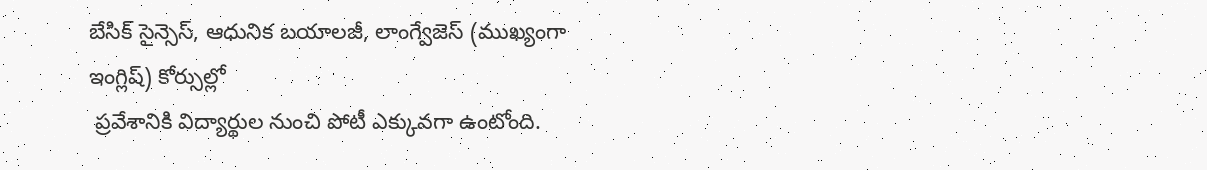బేసిక్‌ సైన్సెస్‌, ఆధునిక బయాలజీ, లాంగ్వేజెస్‌ (ముఖ్యంగా ఇంగ్లిష్‌) కోర్సుల్లో
 ప్రవేశానికి విద్యార్థుల నుంచి పోటీ ఎక్కువగా ఉంటోంది.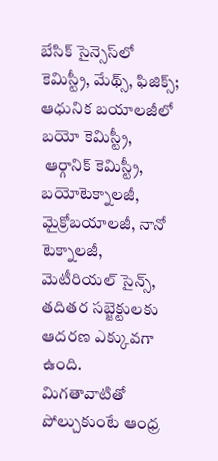బేసిక్‌ సైన్సెస్‌లో
కెమిస్ట్రీ, మేథ్స్‌, ఫిజిక్స్‌; ఆధునిక బయాలజీలో బయో కెమిస్ట్రీ,
 ఆర్గానిక్‌ కెమిస్ట్రీ, బయోటెక్నాలజీ, మైక్రోబయాలజీ, నానో టెక్నాలజీ,
మెటీరియల్‌ సైన్స్‌, తదితర సబ్జెక్టులకు ఆదరణ ఎక్కువగా ఉంది.
మిగతావాటితో పోల్చుకుంటే ఆంధ్ర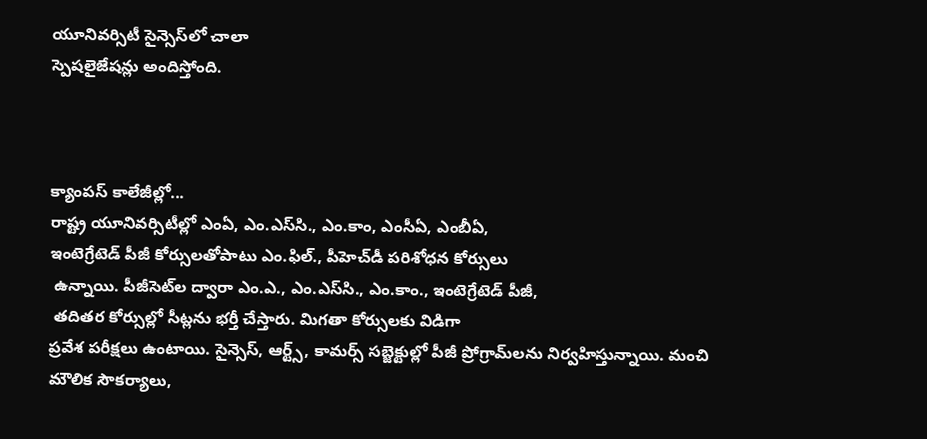యూనివర్సిటీ సైన్సెస్‌లో చాలా
స్పెషలైజేషన్లు అందిస్తోంది.



క్యాంపస్‌ కాలేజీల్లో...
రాష్ట్ర యూనివర్సిటీల్లో ఎంఏ, ఎం.ఎస్‌సి., ఎం.కాం, ఎంసీఏ, ఎంబీఏ,
ఇంటెగ్రేటెడ్‌ పీజీ కోర్సులతోపాటు ఎం.ఫిల్‌., పీహెచ్‌డీ పరిశోధన కోర్సులు
 ఉన్నాయి. పీజీసెట్‌ల ద్వారా ఎం.ఎ., ఎం.ఎస్‌సి., ఎం.కాం., ఇంటెగ్రేటెడ్‌ పీజీ,
 తదితర కోర్సుల్లో సీట్లను భర్తీ చేస్తారు. మిగతా కోర్సులకు విడిగా
ప్రవేశ పరీక్షలు ఉంటాయి. సైన్సెస్‌, ఆర్ట్స్‌, కామర్స్‌ సబ్జెక్టుల్లో పీజీ ప్రోగ్రామ్‌లను నిర్వహిస్తున్నాయి. మంచి మౌలిక సౌకర్యాలు,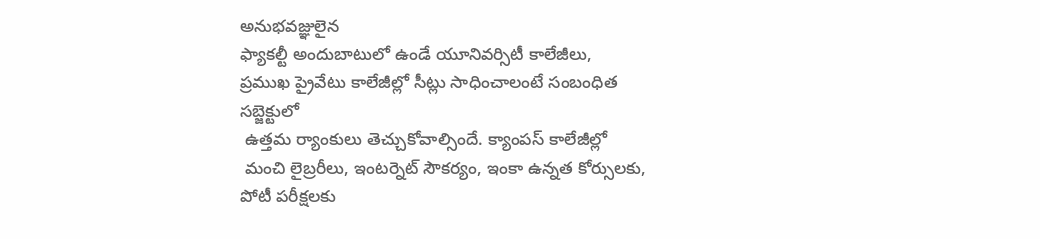అనుభవజ్ఞులైన
ఫ్యాకల్టీ అందుబాటులో ఉండే యూనివర్సిటీ కాలేజీలు,
ప్రముఖ ప్రైవేటు కాలేజీల్లో సీట్లు సాధించాలంటే సంబంధిత సబ్జెక్టులో
 ఉత్తమ ర్యాంకులు తెచ్చుకోవాల్సిందే. క్యాంపస్‌ కాలేజీల్లో
 మంచి లైబ్రరీలు, ఇంటర్నెట్‌ సౌకర్యం, ఇంకా ఉన్నత కోర్సులకు,
పోటీ పరీక్షలకు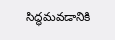సిద్ధమవడానికి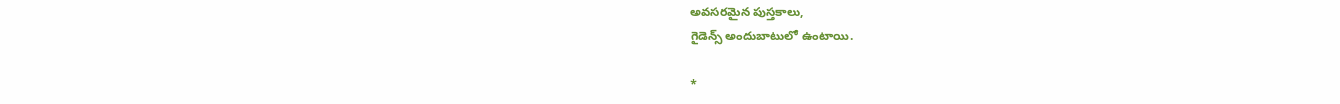అవసరమైన పుస్తకాలు,
గైడెన్స్‌ అందుబాటులో ఉంటాయి.

*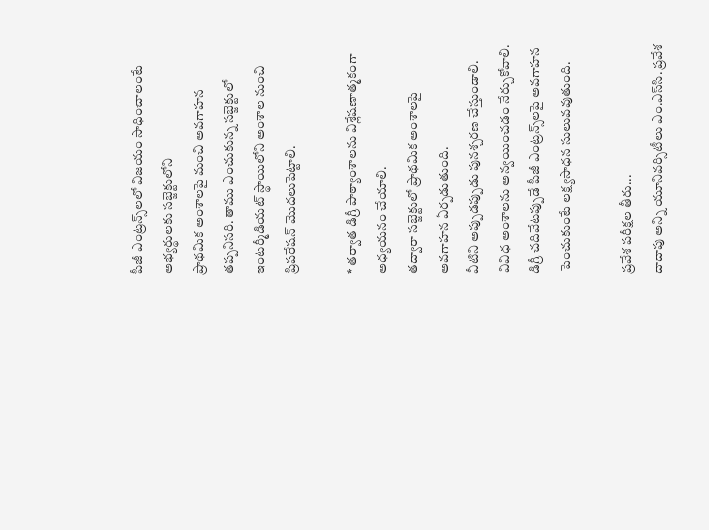పీజీ ఎంట్రన్స్‌లలో విజయం సాధించాలంటే అభ్యర్థులకు సబ్జెక్టులోని
ప్రాథమిక అంశాలపై మంచి అవగాహన తప్పనిసరి. తాము ఎంచుకున్న సబ్జెక్టులో ఇంటర్మీడియట్‌ స్థాయిలోని అంశాల నుంచి ప్రిపరేషన్‌ మొదలుపెట్టాలి.

* తర్వాత డిగ్రీ పాఠ్యాంశాలను విశ్లేషణాత్మకంగా అధ్యయనం చేయాలి.
తద్వారా సబ్జెక్టులో ప్రాథమిక అంశాలపై అవగాహన ఏర్పడుతుంది.
వీటిని అప్పుడప్పుడు పునశ్చరణ చేస్తుండాలి. వివిధ అంశాలను అన్వయించడం నేర్చుకోవాలి. డిగ్రీ చదివేటప్పుడే పీజీ ఎంట్రన్స్‌లపై అవగాహన
 పెంచుకుంటే లక్ష్యసాధన సులువవుతుంది.

ప్రవేశ పరీక్షల తీరు...
దాదాపు అన్ని యూనివర్సిటీలు ఎం.ఎస్‌సి. ప్రవేశ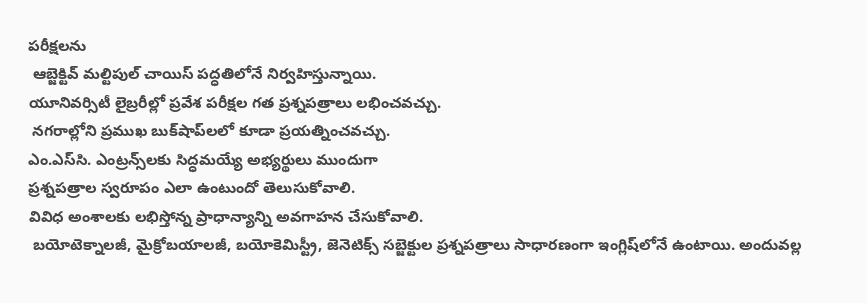పరీక్షలను
 ఆబ్జెక్టివ్‌ మల్టిపుల్‌ చాయిస్‌ పద్ధతిలోనే నిర్వహిస్తున్నాయి.
యూనివర్సిటీ లైబ్రరీల్లో ప్రవేశ పరీక్షల గత ప్రశ్నపత్రాలు లభించవచ్చు.
 నగరాల్లోని ప్రముఖ బుక్‌షాప్‌లలో కూడా ప్రయత్నించవచ్చు.
ఎం.ఎస్‌సి. ఎంట్రన్స్‌లకు సిద్ధమయ్యే అభ్యర్థులు ముందుగా
ప్రశ్నపత్రాల స్వరూపం ఎలా ఉంటుందో తెలుసుకోవాలి.
వివిధ అంశాలకు లభిస్తోన్న ప్రాధాన్యాన్ని అవగాహన చేసుకోవాలి.
 బయోటెక్నాలజీ, మైక్రోబయాలజీ, బయోకెమిస్ట్రీ, జెనెటిక్స్‌ సబ్జెక్టుల ప్రశ్నపత్రాలు సాధారణంగా ఇంగ్లిష్‌లోనే ఉంటాయి. అందువల్ల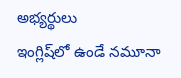అభ్యర్థులు
ఇంగ్లిష్‌లో ఉండే నమూనా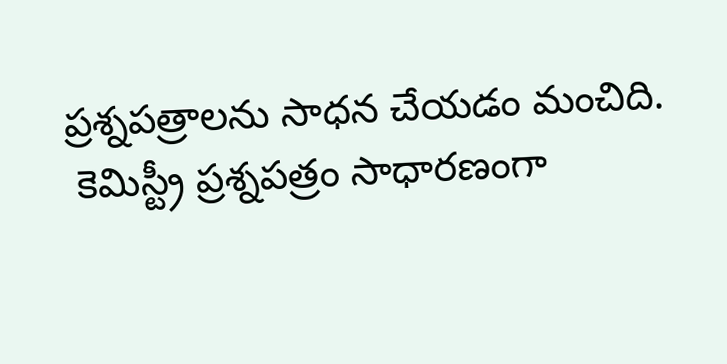ప్రశ్నపత్రాలను సాధన చేయడం మంచిది.
 కెమిస్ట్రీ ప్రశ్నపత్రం సాధారణంగా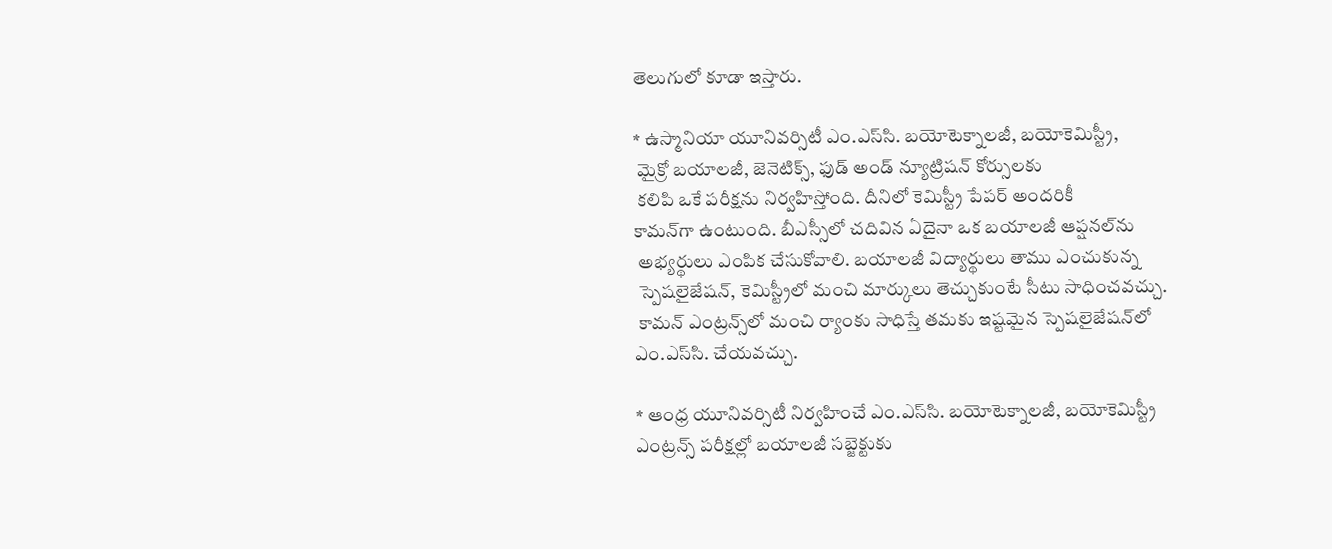తెలుగులో కూడా ఇస్తారు.

* ఉస్మానియా యూనివర్సిటీ ఎం.ఎస్‌సి. బయోటెక్నాలజీ, బయోకెమిస్ట్రీ,
 మైక్రో బయాలజీ, జెనెటిక్స్‌, ఫుడ్‌ అండ్‌ న్యూట్రిషన్‌ కోర్సులకు
 కలిపి ఒకే పరీక్షను నిర్వహిస్తోంది. దీనిలో కెమిస్ట్రీ పేపర్‌ అందరికీ
కామన్‌గా ఉంటుంది. బీఎస్సీలో చదివిన ఏదైనా ఒక బయాలజీ ఆప్షనల్‌ను
 అభ్యర్థులు ఎంపిక చేసుకోవాలి. బయాలజీ విద్యార్థులు తాము ఎంచుకున్న
 స్పెషలైజేషన్‌, కెమిస్ట్రీలో మంచి మార్కులు తెచ్చుకుంటే సీటు సాధించవచ్చు.
 కామన్‌ ఎంట్రన్స్‌లో మంచి ర్యాంకు సాధిస్తే తమకు ఇష్టమైన స్పెషలైజేషన్‌లో ఎం.ఎస్‌సి. చేయవచ్చు.

* ఆంధ్ర యూనివర్సిటీ నిర్వహించే ఎం.ఎస్‌సి. బయోటెక్నాలజీ, బయోకెమిస్ట్రీ ఎంట్రన్స్‌ పరీక్షల్లో బయాలజీ సబ్జెక్టుకు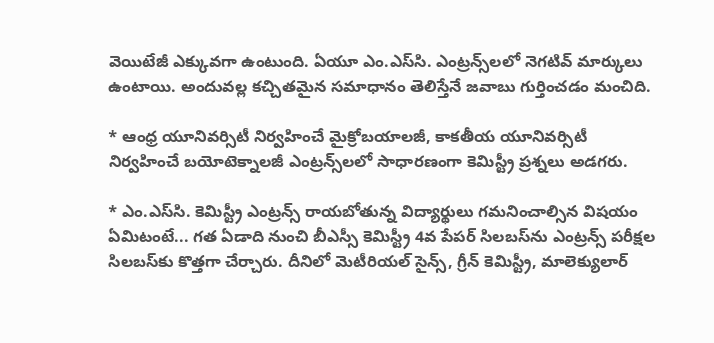వెయిటేజీ ఎక్కువగా ఉంటుంది. ఏయూ ఎం.ఎస్‌సి. ఎంట్రన్స్‌లలో నెగటివ్‌ మార్కులు ఉంటాయి. అందువల్ల కచ్చితమైన సమాధానం తెలిస్తేనే జవాబు గుర్తించడం మంచిది.

* ఆంధ్ర యూనివర్సిటీ నిర్వహించే మైక్రోబయాలజీ, కాకతీయ యూనివర్సిటీ నిర్వహించే బయోటెక్నాలజీ ఎంట్రన్స్‌లలో సాధారణంగా కెమిస్ట్రీ ప్రశ్నలు అడగరు.

* ఎం.ఎస్‌సి. కెమిస్ట్రీ ఎంట్రన్స్‌ రాయబోతున్న విద్యార్థులు గమనించాల్సిన విషయం ఏమిటంటే... గత ఏడాది నుంచి బీఎస్సీ కెమిస్ట్రీ 4వ పేపర్‌ సిలబస్‌ను ఎంట్రన్స్‌ పరీక్షల సిలబస్‌కు కొత్తగా చేర్చారు. దీనిలో మెటీరియల్‌ సైన్స్‌, గ్రీన్‌ కెమిస్ట్రీ, మాలెక్యులార్‌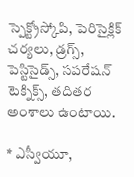స్పెక్ట్రోస్కోపి, పెరిసైక్లిక్‌ చర్యలు, డ్రగ్స్‌, పెస్టిసైడ్స్‌, సపరేషన్‌ టెక్నిక్స్‌, తదితర అంశాలు ఉంటాయి.

* ఎస్వీయూ,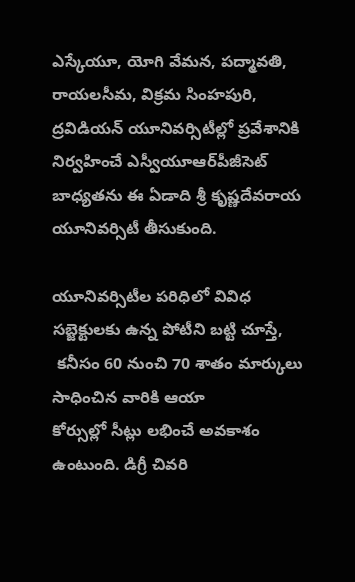ఎస్కేయూ, యోగి వేమన, పద్మావతి, రాయలసీమ, విక్రమ సింహపురి, ద్రవిడియన్‌ యూనివర్సిటీల్లో ప్రవేశానికి నిర్వహించే ఎస్వీయూఆర్‌పీజీసెట్‌ బాధ్యతను ఈ ఏడాది శ్రీ కృష్ణదేవరాయ యూనివర్సిటీ తీసుకుంది.

యూనివర్సిటీల పరిధిలో వివిధ సబ్జెక్టులకు ఉన్న పోటీని బట్టి చూస్తే,
 కనీసం 60 నుంచి 70 శాతం మార్కులు సాధించిన వారికి ఆయా
కోర్సుల్లో సీట్లు లభించే అవకాశం ఉంటుంది. డిగ్రీ చివరి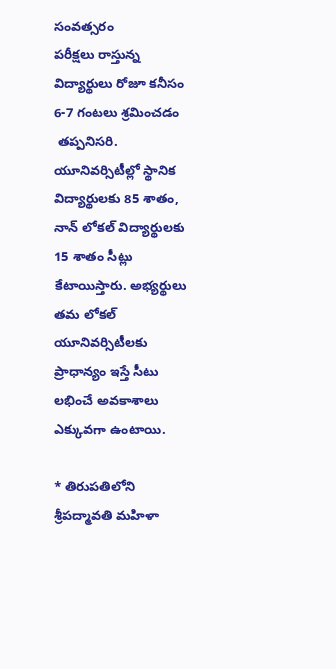సంవత్సరం
పరీక్షలు రాస్తున్న విద్యార్థులు రోజూ కనీసం 6-7 గంటలు శ్రమించడం
 తప్పనిసరి. యూనివర్సిటీల్లో స్థానిక విద్యార్థులకు 85 శాతం,
నాన్‌ లోకల్‌ విద్యార్థులకు 15 శాతం సీట్లు కేటాయిస్తారు. అభ్యర్థులు తమ లోకల్‌ యూనివర్సిటీలకు ప్రాధాన్యం ఇస్తే సీటు లభించే అవకాశాలు ఎక్కువగా ఉంటాయి.

* తిరుపతిలోని శ్రీపద్మావతి మహిళా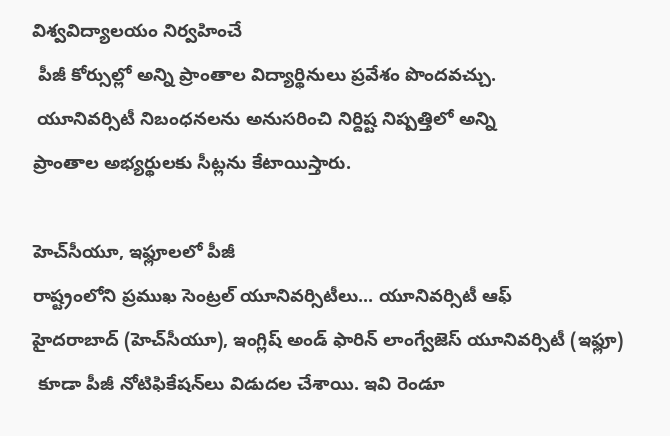విశ్వవిద్యాలయం నిర్వహించే
 పీజీ కోర్సుల్లో అన్ని ప్రాంతాల విద్యార్థినులు ప్రవేశం పొందవచ్చు.
 యూనివర్సిటీ నిబంధనలను అనుసరించి నిర్దిష్ట నిష్పత్తిలో అన్ని
ప్రాంతాల అభ్యర్థులకు సీట్లను కేటాయిస్తారు.

హెచ్‌సీయూ, ఇఫ్లూలలో పీజీ
రాష్ట్రంలోని ప్రముఖ సెంట్రల్‌ యూనివర్సిటీలు... యూనివర్సిటీ ఆఫ్‌
హైదరాబాద్‌ (హెచ్‌సీయూ), ఇంగ్లిష్‌ అండ్‌ ఫారిన్‌ లాంగ్వేజెస్‌ యూనివర్సిటీ (ఇఫ్లూ)
 కూడా పీజీ నోటిఫికేషన్‌లు విడుదల చేశాయి. ఇవి రెండూ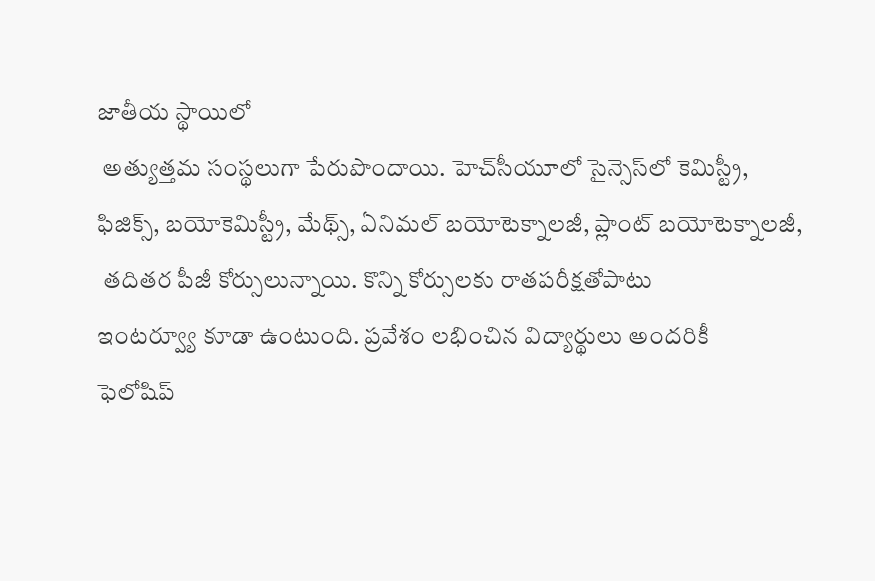జాతీయ స్థాయిలో
 అత్యుత్తమ సంస్థలుగా పేరుపొందాయి. హెచ్‌సీయూలో సైన్సెస్‌లో కెమిస్ట్రీ,
ఫిజిక్స్‌, బయోకెమిస్ట్రీ, మేథ్స్‌, ఏనిమల్‌ బయోటెక్నాలజీ, ప్లాంట్‌ బయోటెక్నాలజీ,
 తదితర పీజీ కోర్సులున్నాయి. కొన్ని కోర్సులకు రాతపరీక్షతోపాటు
ఇంటర్వ్యూ కూడా ఉంటుంది. ప్రవేశం లభించిన విద్యార్థులు అందరికీ
ఫెలోషిప్‌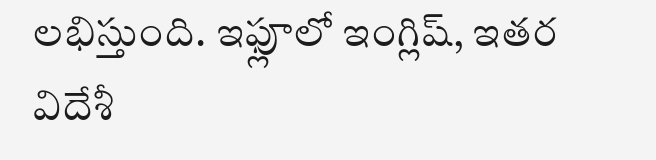లభిస్తుంది. ఇఫ్లూలో ఇంగ్లిష్‌, ఇతర విదేశీ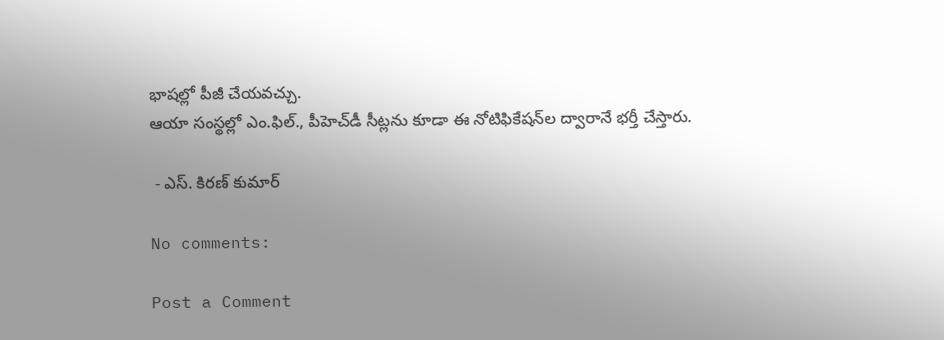భాషల్లో పీజీ చేయవచ్చు.
ఆయా సంస్థల్లో ఎం.ఫిల్‌., పీహెచ్‌డీ సీట్లను కూడా ఈ నోటిఫికేషన్‌ల ద్వారానే భర్తీ చేస్తారు.

 - ఎస్. కిరణ్ కుమార్

No comments:

Post a Comment